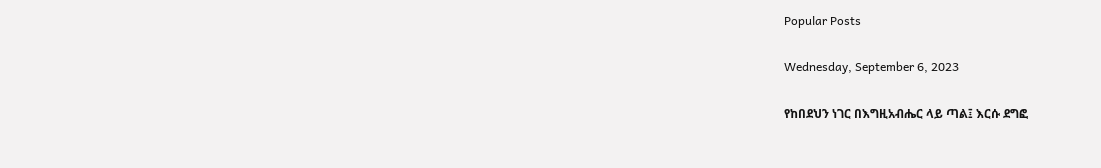Popular Posts

Wednesday, September 6, 2023

የከበደህን ነገር በእግዚአብሔር ላይ ጣል፤ እርሱ ደግፎ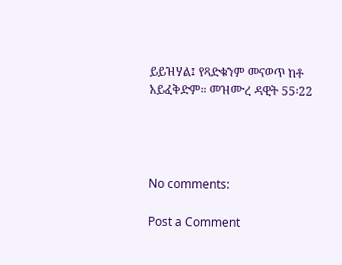ይይዝሃል፤ የጻድቁንም መናወጥ ከቶ አይፈቅድም። መዝሙረ ዳዊት 55፡22




No comments:

Post a Comment